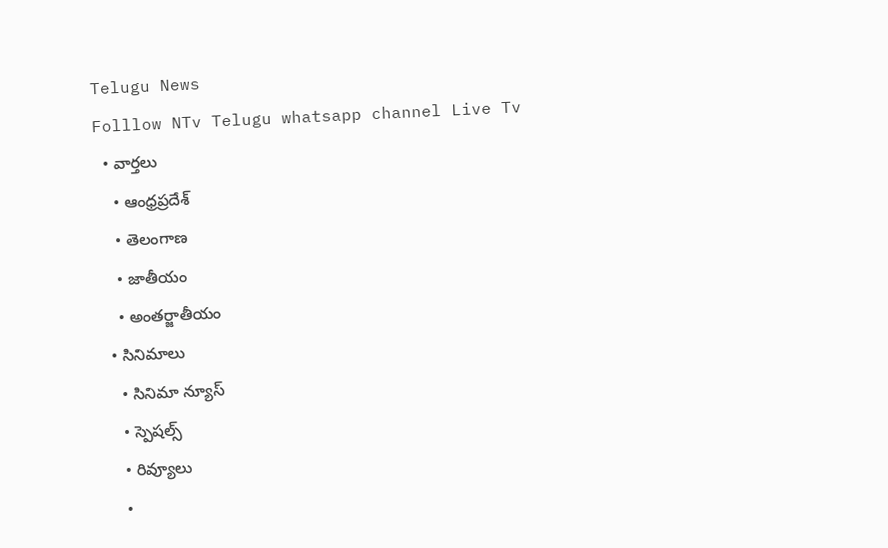Telugu News
Folllow NTv Telugu whatsapp channel Live Tv
  • వార్తలు
    • ఆంధ్రప్రదేశ్
    • తెలంగాణ
    • జాతీయం
    • అంతర్జాతీయం
  • సినిమాలు
    • సినిమా న్యూస్
    • స్పెషల్స్
    • రివ్యూలు
    •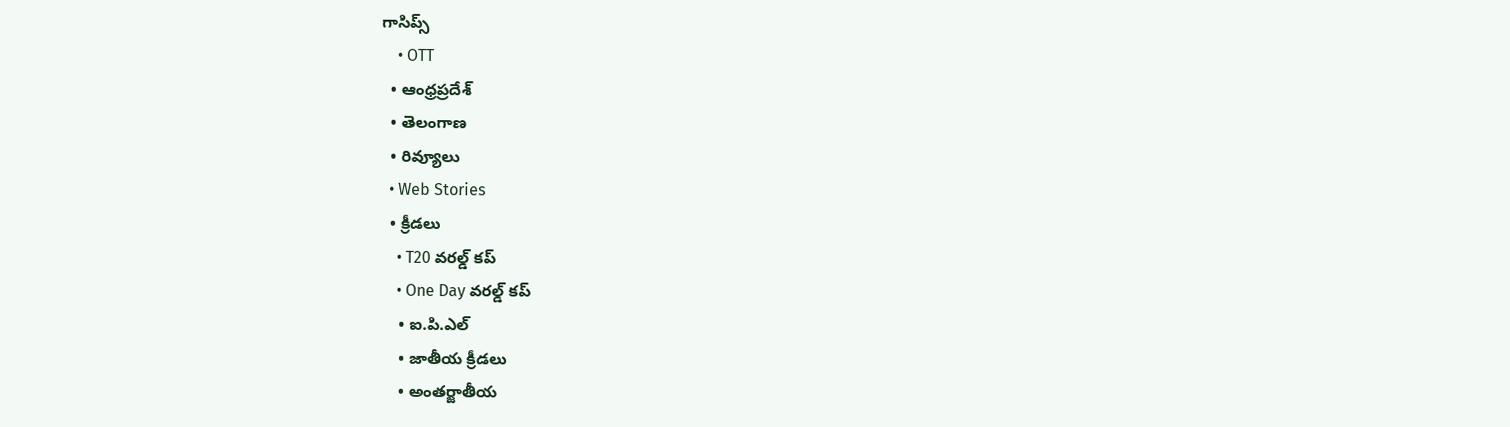గాసిప్స్
    • OTT
  • ఆంధ్రప్రదేశ్
  • తెలంగాణ
  • రివ్యూలు
  • Web Stories
  • క్రీడలు
    • T20 వరల్డ్ కప్
    • One Day వరల్డ్ కప్
    • ఐ.పి.ఎల్
    • జాతీయ క్రీడలు
    • అంతర్జాతీయ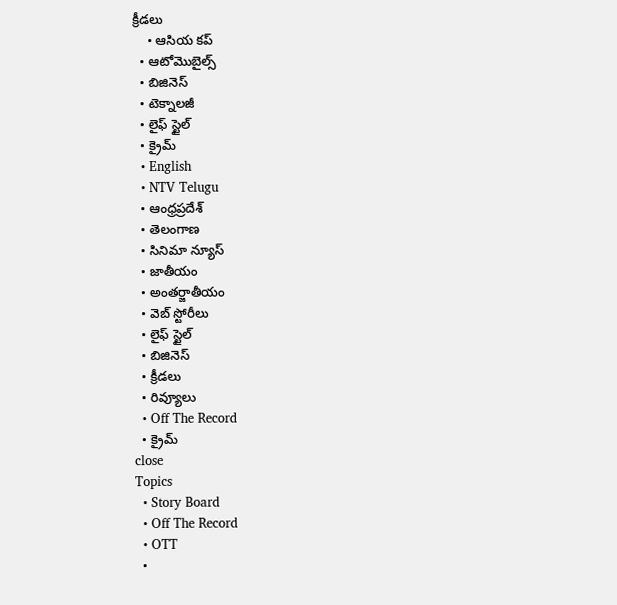క్రీడలు
    • ఆసియ కప్
  • ఆటోమొబైల్స్
  • బిజినెస్‌
  • టెక్నాలజీ
  • లైఫ్ స్టైల్
  • క్రైమ్
  • English
  • NTV Telugu
  • ఆంధ్రప్రదేశ్
  • తెలంగాణ
  • సినిమా న్యూస్
  • జాతీయం
  • అంతర్జాతీయం
  • వెబ్ స్టోరీలు
  • లైఫ్ స్టైల్
  • బిజినెస్‌
  • క్రీడలు
  • రివ్యూలు
  • Off The Record
  • క్రైమ్
close
Topics
  • Story Board
  • Off The Record
  • OTT
  •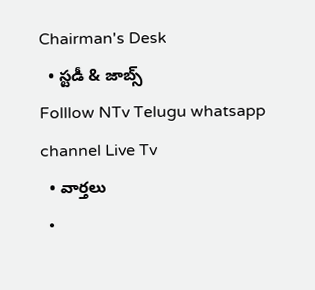Chairman's Desk
  • స్టడీ & జాబ్స్
Folllow NTv Telugu whatsapp channel Live Tv
  • వార్తలు
  •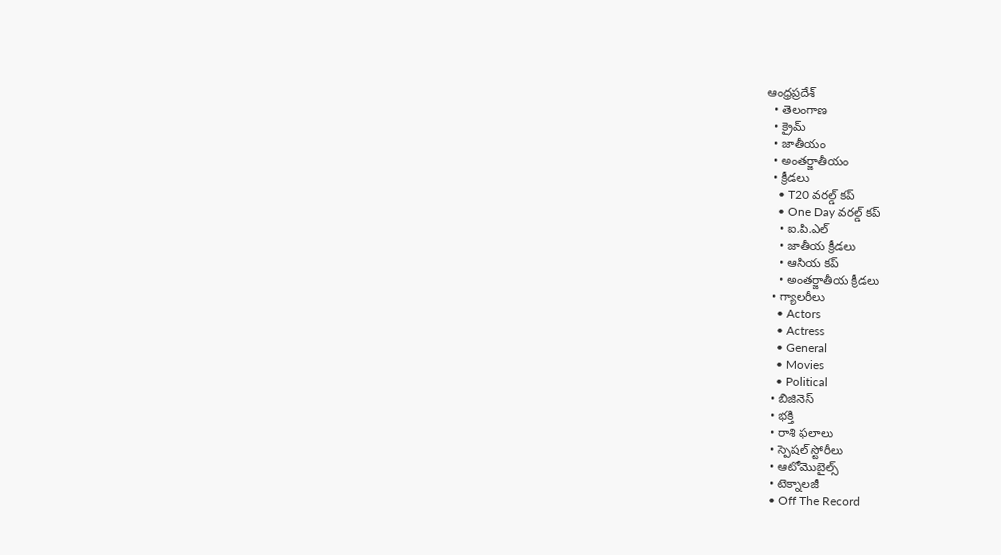ఆంధ్రప్రదేశ్
  • తెలంగాణ
  • క్రైమ్
  • జాతీయం
  • అంతర్జాతీయం
  • క్రీడలు
    • T20 వరల్డ్ కప్
    • One Day వరల్డ్ కప్
    • ఐ.పి.ఎల్
    • జాతీయ క్రీడలు
    • ఆసియ కప్
    • అంతర్జాతీయ క్రీడలు
  • గ్యాలరీలు
    • Actors
    • Actress
    • General
    • Movies
    • Political
  • బిజినెస్‌
  • భక్తి
  • రాశి ఫలాలు
  • స్పెషల్‌ స్టోరీలు
  • ఆటోమొబైల్స్
  • టెక్నాలజీ
  • Off The Record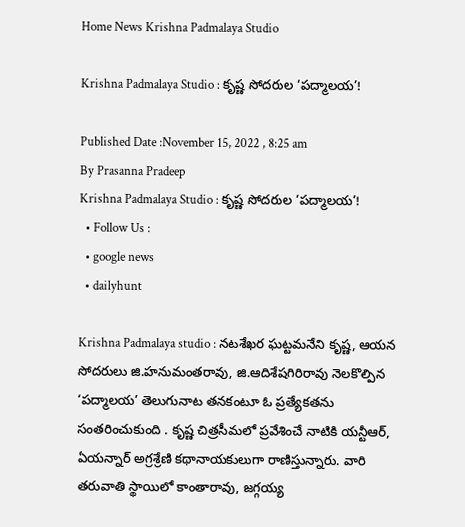Home News Krishna Padmalaya Studio

Krishna Padmalaya Studio : కృష్ణ సోదరుల ‘పద్మాలయ’!

Published Date :November 15, 2022 , 8:25 am
By Prasanna Pradeep
Krishna Padmalaya Studio : కృష్ణ సోదరుల ‘పద్మాలయ’!
  • Follow Us :
  • google news
  • dailyhunt

Krishna Padmalaya studio : నటశేఖర ఘట్టమనేని కృష్ణ, ఆయన సోదరులు జి.హనుమంతరావు, జి.ఆదిశేషగిరిరావు నెలకొల్పిన ‘పద్మాలయ’ తెలుగునాట తనకంటూ ఓ ప్రత్యేకతను సంతరించుకుంది . కృష్ణ చిత్రసీమలో ప్రవేశించే నాటికి యన్టీఆర్, ఏయన్నార్ అగ్రశ్రేణి కథానాయకులుగా రాణిస్తున్నారు. వారి తరువాతి స్థాయిలో కాంతారావు, జగ్గయ్య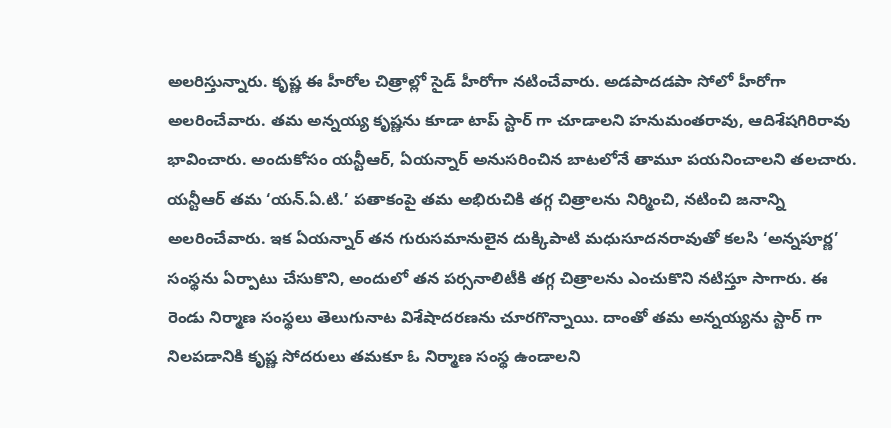అలరిస్తున్నారు. కృష్ణ ఈ హీరోల చిత్రాల్లో సైడ్ హీరోగా నటించేవారు. అడపాదడపా సోలో హీరోగా అలరించేవారు. తమ అన్నయ్య కృష్ణను కూడా టాప్ స్టార్ గా చూడాలని హనుమంతరావు, ఆదిశేషగిరిరావు భావించారు. అందుకోసం యన్టీఆర్, ఏయన్నార్ అనుసరించిన బాటలోనే తామూ పయనించాలని తలచారు. యన్టీఆర్ తమ ‘యన్.ఏ.టి.’ పతాకంపై తమ అభిరుచికి తగ్గ చిత్రాలను నిర్మించి, నటించి జనాన్ని అలరించేవారు. ఇక ఏయన్నార్ తన గురుసమానులైన దుక్కిపాటి మధుసూదనరావుతో కలసి ‘అన్నపూర్ణ’ సంస్థను ఏర్పాటు చేసుకొని, అందులో తన పర్సనాలిటీకి తగ్గ చిత్రాలను ఎంచుకొని నటిస్తూ సాగారు. ఈ రెండు నిర్మాణ సంస్థలు తెలుగునాట విశేషాదరణను చూరగొన్నాయి. దాంతో తమ అన్నయ్యను స్టార్ గా నిలపడానికి కృష్ణ సోదరులు తమకూ ఓ నిర్మాణ సంస్థ ఉండాలని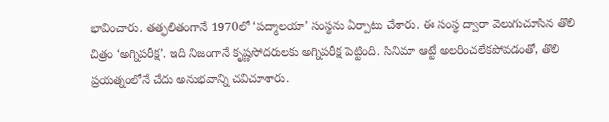భావించారు. తత్ఫలితంగానే 1970లో ‘పద్మాలయా’ సంస్థను ఏర్పాటు చేశారు. ఈ సంస్థ ద్వారా వెలుగుచూసిన తొలి చిత్రం ‘అగ్నిపరీక్ష’. ఇది నిజంగానే కృష్ణసోదరులకు అగ్నిపరీక్ష పెట్టింది. సినిమా ఆట్టే అలరించలేకపోవడంతో, తొలి ప్రయత్నంలోనే చేదు అనుభవాన్ని చవిచూశారు.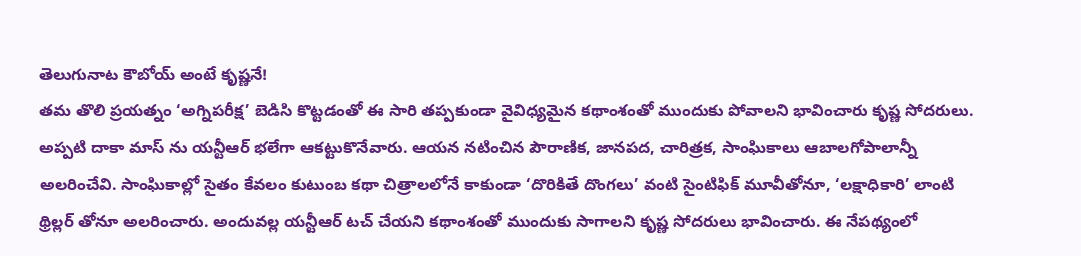తెలుగునాట కౌబోయ్ అంటే కృష్ణనే!
తమ తొలి ప్రయత్నం ‘అగ్నిపరీక్ష’ బెడిసి కొట్టడంతో ఈ సారి తప్పకుండా వైవిధ్యమైన కథాంశంతో ముందుకు పోవాలని భావించారు కృష్ణ సోదరులు. అప్పటి దాకా మాస్ ను యన్టీఆర్ భలేగా ఆకట్టుకొనేవారు. ఆయన నటించిన పౌరాణిక, జానపద, చారిత్రక, సాంఘికాలు ఆబాలగోపాలాన్నీ అలరించేవి. సాంఘికాల్లో సైతం కేవలం కుటుంబ కథా చిత్రాలలోనే కాకుండా ‘దొరికితే దొంగలు’ వంటి సైంటిఫిక్ మూవీతోనూ, ‘లక్షాధికారి’ లాంటి థ్రిల్లర్ తోనూ అలరించారు. అందువల్ల యన్టీఆర్ టచ్ చేయని కథాంశంతో ముందుకు సాగాలని కృష్ణ సోదరులు భావించారు. ఈ నేపథ్యంలో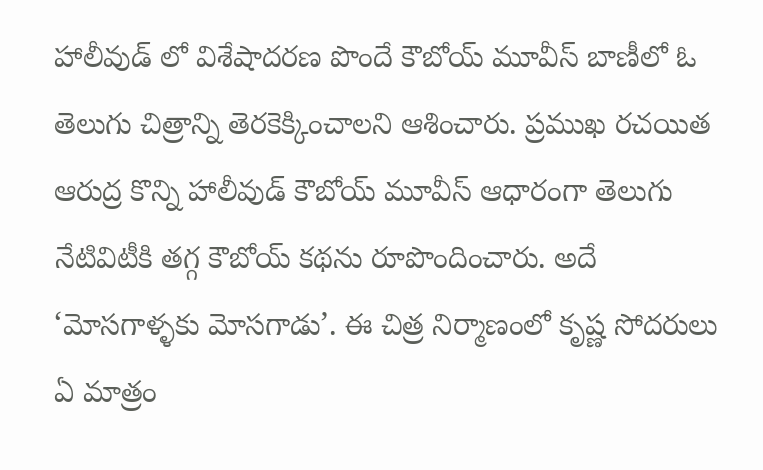హాలీవుడ్ లో విశేషాదరణ పొందే కౌబోయ్ మూవీస్ బాణీలో ఓ తెలుగు చిత్రాన్ని తెరకెక్కించాలని ఆశించారు. ప్రముఖ రచయిత ఆరుద్ర కొన్ని హాలీవుడ్ కౌబోయ్ మూవీస్ ఆధారంగా తెలుగు నేటివిటీకి తగ్గ కౌబోయ్ కథను రూపొందించారు. అదే ‘మోసగాళ్ళకు మోసగాడు’. ఈ చిత్ర నిర్మాణంలో కృష్ణ సోదరులు ఏ మాత్రం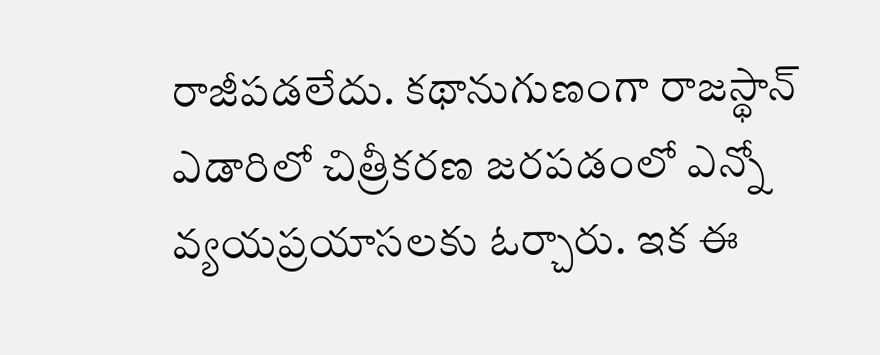రాజీపడలేదు. కథానుగుణంగా రాజస్థాన్ ఎడారిలో చిత్రీకరణ జరపడంలో ఎన్నో వ్యయప్రయాసలకు ఓర్చారు. ఇక ఈ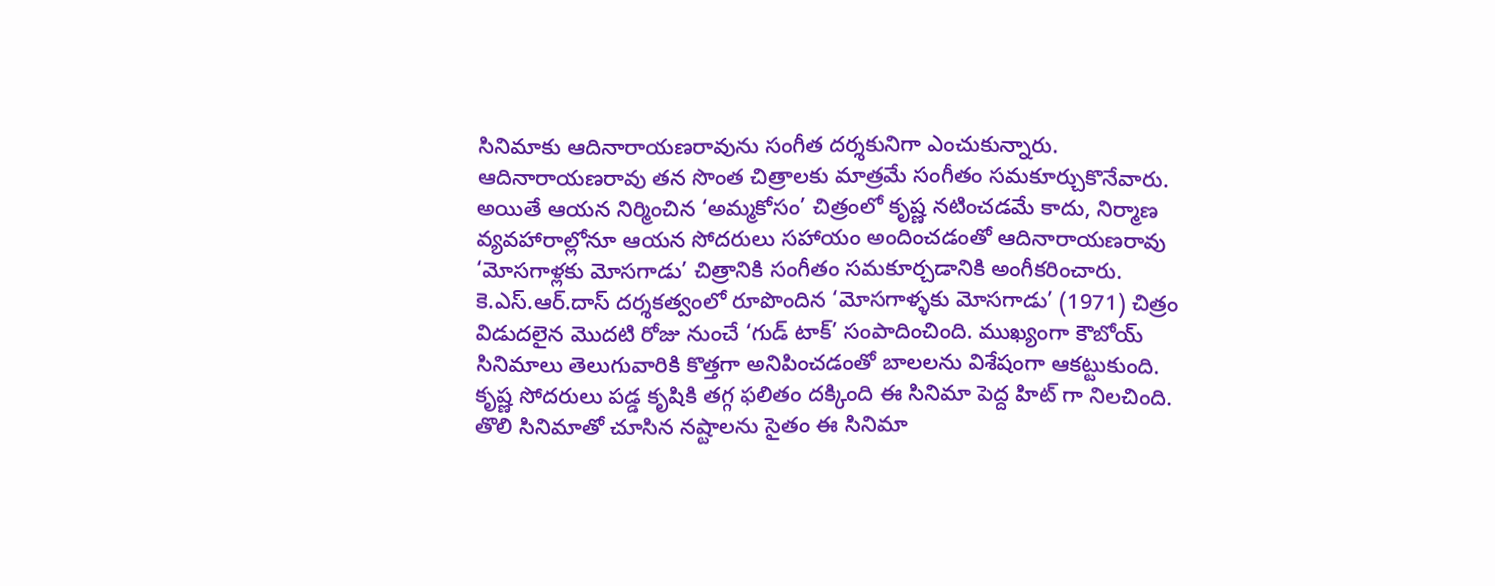సినిమాకు ఆదినారాయణరావును సంగీత దర్శకునిగా ఎంచుకున్నారు. ఆదినారాయణరావు తన సొంత చిత్రాలకు మాత్రమే సంగీతం సమకూర్చుకొనేవారు. అయితే ఆయన నిర్మించిన ‘అమ్మకోసం’ చిత్రంలో కృష్ణ నటించడమే కాదు, నిర్మాణ వ్యవహారాల్లోనూ ఆయన సోదరులు సహాయం అందించడంతో ఆదినారాయణరావు ‘మోసగాళ్లకు మోసగాడు’ చిత్రానికి సంగీతం సమకూర్చడానికి అంగీకరించారు. కె.ఎస్.ఆర్.దాస్ దర్శకత్వంలో రూపొందిన ‘మోసగాళ్ళకు మోసగాడు’ (1971) చిత్రం విడుదలైన మొదటి రోజు నుంచే ‘గుడ్ టాక్’ సంపాదించింది. ముఖ్యంగా కౌబోయ్ సినిమాలు తెలుగువారికి కొత్తగా అనిపించడంతో బాలలను విశేషంగా ఆకట్టుకుంది. కృష్ణ సోదరులు పడ్డ కృషికి తగ్గ ఫలితం దక్కింది ఈ సినిమా పెద్ద హిట్ గా నిలచింది. తొలి సినిమాతో చూసిన నష్టాలను సైతం ఈ సినిమా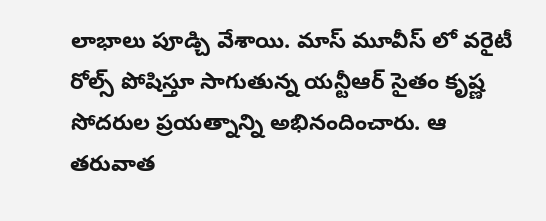లాభాలు పూడ్చి వేశాయి. మాస్ మూవీస్ లో వరైటీ రోల్స్ పోషిస్తూ సాగుతున్న యన్టీఆర్ సైతం కృష్ణ సోదరుల ప్రయత్నాన్ని అభినందించారు. ఆ తరువాత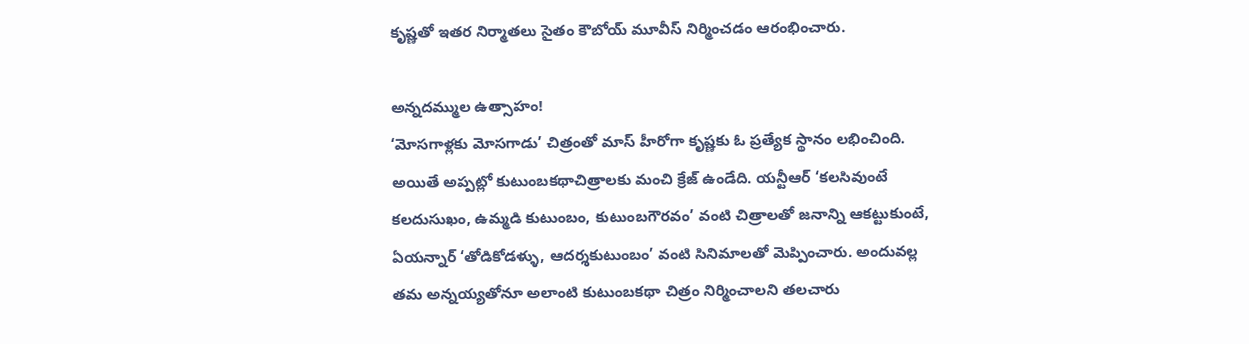కృష్ణతో ఇతర నిర్మాతలు సైతం కౌబోయ్ మూవీస్ నిర్మించడం ఆరంభించారు.

అన్నదమ్ముల ఉత్సాహం!
‘మోసగాళ్లకు మోసగాడు’ చిత్రంతో మాస్ హీరోగా కృష్ణకు ఓ ప్రత్యేక స్థానం లభించింది. అయితే అప్పట్లో కుటుంబకథాచిత్రాలకు మంచి క్రేజ్ ఉండేది. యన్టీఆర్ ‘కలసివుంటే కలదుసుఖం, ఉమ్మడి కుటుంబం, కుటుంబగౌరవం’ వంటి చిత్రాలతో జనాన్ని ఆకట్టుకుంటే, ఏయన్నార్ ‘తోడికోడళ్ళు, ఆదర్శకుటుంబం’ వంటి సినిమాలతో మెప్పించారు. అందువల్ల తమ అన్నయ్యతోనూ అలాంటి కుటుంబకథా చిత్రం నిర్మించాలని తలచారు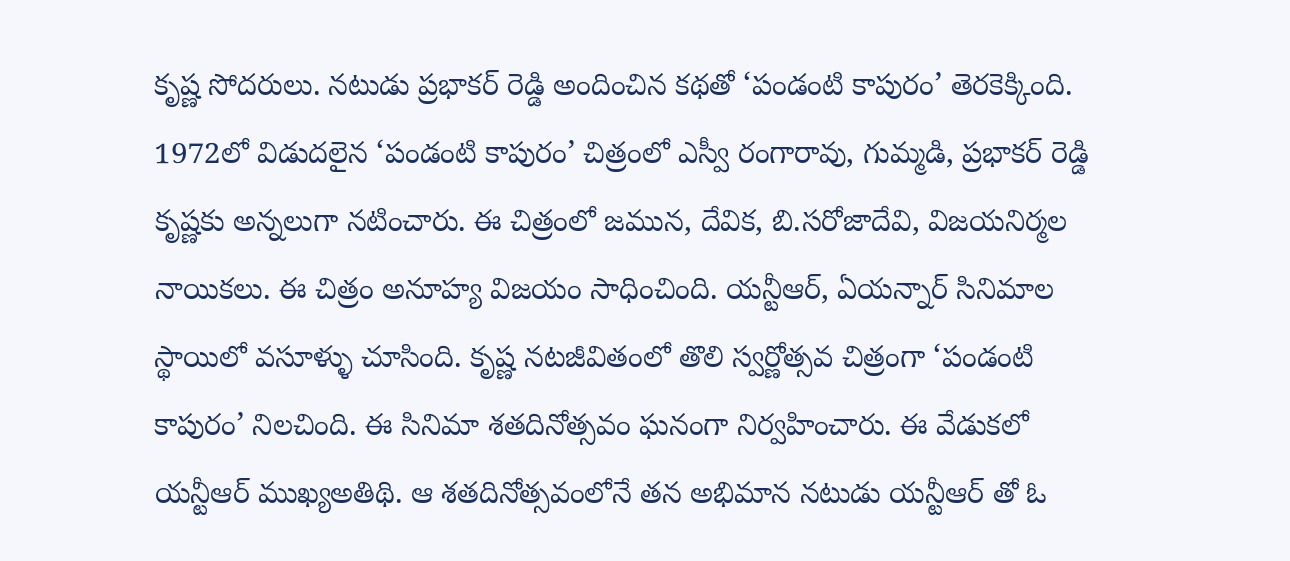కృష్ణ సోదరులు. నటుడు ప్రభాకర్ రెడ్డి అందించిన కథతో ‘పండంటి కాపురం’ తెరకెక్కింది. 1972లో విడుదలైన ‘పండంటి కాపురం’ చిత్రంలో ఎస్వీ రంగారావు, గుమ్మడి, ప్రభాకర్ రెడ్డి కృష్ణకు అన్నలుగా నటించారు. ఈ చిత్రంలో జమున, దేవిక, బి.సరోజాదేవి, విజయనిర్మల నాయికలు. ఈ చిత్రం అనూహ్య విజయం సాధించింది. యన్టీఆర్, ఏయన్నార్ సినిమాల స్థాయిలో వసూళ్ళు చూసింది. కృష్ణ నటజీవితంలో తొలి స్వర్ణోత్సవ చిత్రంగా ‘పండంటి కాపురం’ నిలచింది. ఈ సినిమా శతదినోత్సవం ఘనంగా నిర్వహించారు. ఈ వేడుకలో యన్టీఆర్ ముఖ్యఅతిథి. ఆ శతదినోత్సవంలోనే తన అభిమాన నటుడు యన్టీఆర్ తో ఓ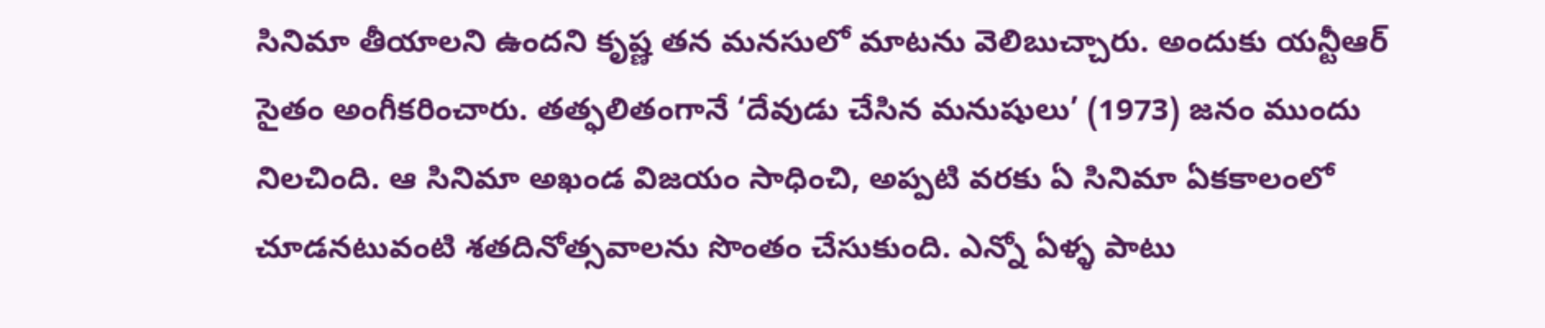సినిమా తీయాలని ఉందని కృష్ణ తన మనసులో మాటను వెలిబుచ్చారు. అందుకు యన్టీఆర్ సైతం అంగీకరించారు. తత్ఫలితంగానే ‘దేవుడు చేసిన మనుషులు’ (1973) జనం ముందు నిలచింది. ఆ సినిమా అఖండ విజయం సాధించి, అప్పటి వరకు ఏ సినిమా ఏకకాలంలో చూడనటువంటి శతదినోత్సవాలను సొంతం చేసుకుంది. ఎన్నో ఏళ్ళ పాటు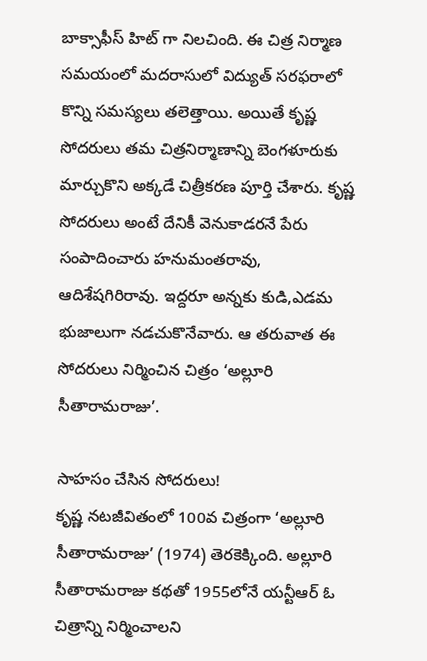బాక్సాఫీస్ హిట్ గా నిలచింది. ఈ చిత్ర నిర్మాణ సమయంలో మదరాసులో విద్యుత్ సరఫరాలో కొన్ని సమస్యలు తలెత్తాయి. అయితే కృష్ణ సోదరులు తమ చిత్రనిర్మాణాన్ని బెంగళూరుకు మార్చుకొని అక్కడే చిత్రీకరణ పూర్తి చేశారు. కృష్ణ సోదరులు అంటే దేనికీ వెనుకాడరనే పేరు సంపాదించారు హనుమంతరావు, ఆదిశేషగిరిరావు. ఇద్దరూ అన్నకు కుడి,ఎడమ భుజాలుగా నడచుకొనేవారు. ఆ తరువాత ఈ సోదరులు నిర్మించిన చిత్రం ‘అల్లూరి సీతారామరాజు’.

సాహసం చేసిన సోదరులు!
కృష్ణ నటజీవితంలో 100వ చిత్రంగా ‘అల్లూరి సీతారామరాజు’ (1974) తెరకెక్కింది. అల్లూరి సీతారామరాజు కథతో 1955లోనే యన్టీఆర్ ఓ చిత్రాన్ని నిర్మించాలని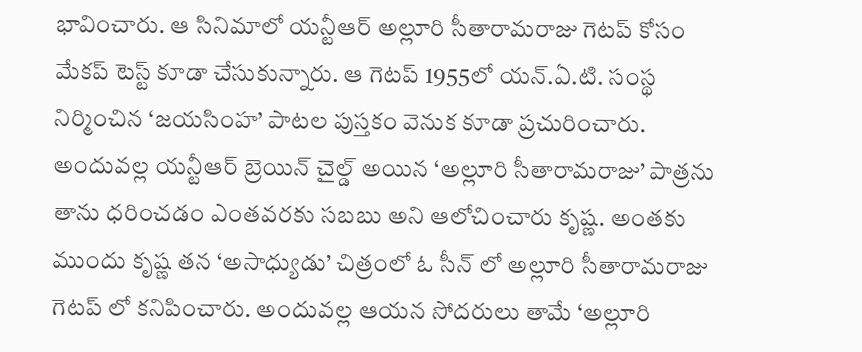భావించారు. ఆ సినిమాలో యన్టీఆర్ అల్లూరి సీతారామరాజు గెటప్ కోసం మేకప్ టెస్ట్ కూడా చేసుకున్నారు. ఆ గెటప్ 1955లో యన్.ఏ.టి. సంస్థ నిర్మించిన ‘జయసింహ’ పాటల పుస్తకం వెనుక కూడా ప్రచురించారు. అందువల్ల యన్టీఆర్ బ్రెయిన్ చైల్డ్ అయిన ‘అల్లూరి సీతారామరాజు’ పాత్రను తాను ధరించడం ఎంతవరకు సబబు అని ఆలోచించారు కృష్ణ. అంతకు ముందు కృష్ణ తన ‘అసాధ్యుడు’ చిత్రంలో ఓ సీన్ లో అల్లూరి సీతారామరాజు గెటప్ లో కనిపించారు. అందువల్ల ఆయన సోదరులు తామే ‘అల్లూరి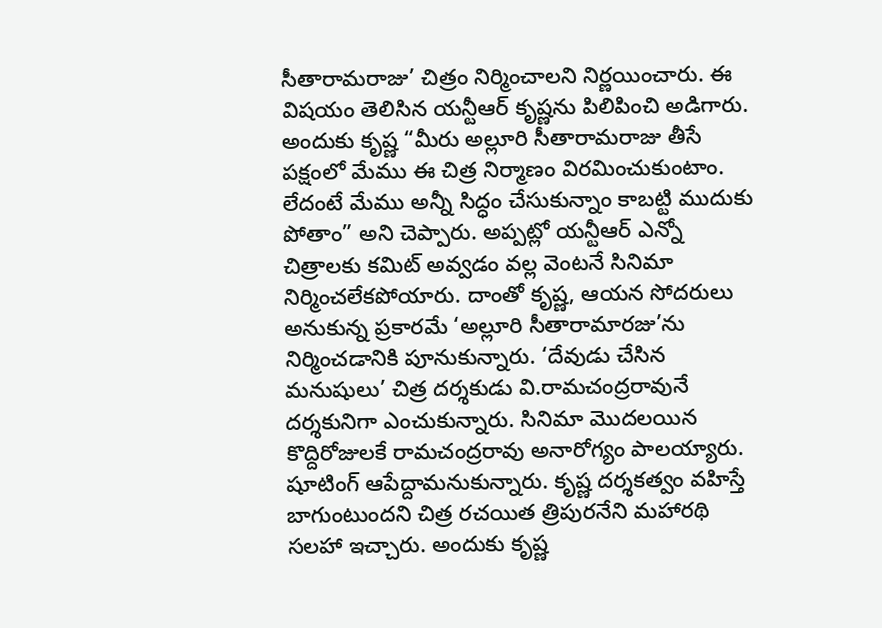సీతారామరాజు’ చిత్రం నిర్మించాలని నిర్ణయించారు. ఈ విషయం తెలిసిన యన్టీఆర్ కృష్ణను పిలిపించి అడిగారు. అందుకు కృష్ణ “మీరు అల్లూరి సీతారామరాజు తీసే పక్షంలో మేము ఈ చిత్ర నిర్మాణం విరమించుకుంటాం. లేదంటే మేము అన్నీ సిద్ధం చేసుకున్నాం కాబట్టి ముదుకు పోతాం” అని చెప్పారు. అప్పట్లో యన్టీఆర్ ఎన్నో చిత్రాలకు కమిట్ అవ్వడం వల్ల వెంటనే సినిమా నిర్మించలేకపోయారు. దాంతో కృష్ణ, ఆయన సోదరులు అనుకున్న ప్రకారమే ‘అల్లూరి సీతారామారజు’ను నిర్మించడానికి పూనుకున్నారు. ‘దేవుడు చేసిన మనుషులు’ చిత్ర దర్శకుడు వి.రామచంద్రరావునే దర్శకునిగా ఎంచుకున్నారు. సినిమా మొదలయిన కొద్దిరోజులకే రామచంద్రరావు అనారోగ్యం పాలయ్యారు. షూటింగ్ ఆపేద్దామనుకున్నారు. కృష్ణ దర్శకత్వం వహిస్తే బాగుంటుందని చిత్ర రచయిత త్రిపురనేని మహారథి సలహా ఇచ్చారు. అందుకు కృష్ణ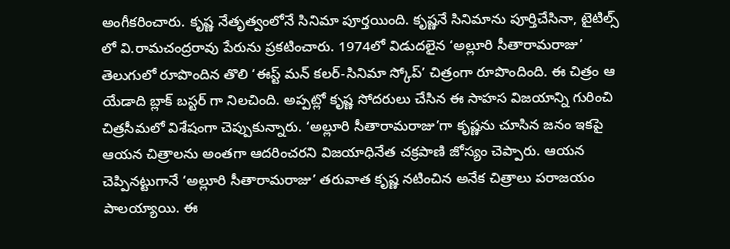అంగీకరించారు. కృష్ణ నేతృత్వంలోనే సినిమా పూర్తయింది. కృష్ణనే సినిమాను పూర్తిచేసినా, టైటిల్స్ లో వి.రామచంద్రరావు పేరును ప్రకటించారు. 1974లో విడుదలైన ‘అల్లూరి సీతారామరాజు’ తెలుగులో రూపొందిన తొలి ‘ఈస్ట్ మన్ కలర్-సినిమా స్కోప్’ చిత్రంగా రూపొందింది. ఈ చిత్రం ఆ యేడాది బ్లాక్ బస్టర్ గా నిలచింది. అప్పట్లో కృష్ణ సోదరులు చేసిన ఈ సాహస విజయాన్ని గురించి చిత్రసీమలో విశేషంగా చెప్పుకున్నారు. ‘అల్లూరి సీతారామరాజు’గా కృష్ణను చూసిన జనం ఇకపై ఆయన చిత్రాలను అంతగా ఆదరించరని విజయాధినేత చక్రపాణి జోస్యం చెప్పారు. ఆయన చెప్పినట్టుగానే ‘అల్లూరి సీతారామరాజు’ తరువాత కృష్ణ నటించిన అనేక చిత్రాలు పరాజయం పాలయ్యాయి. ఈ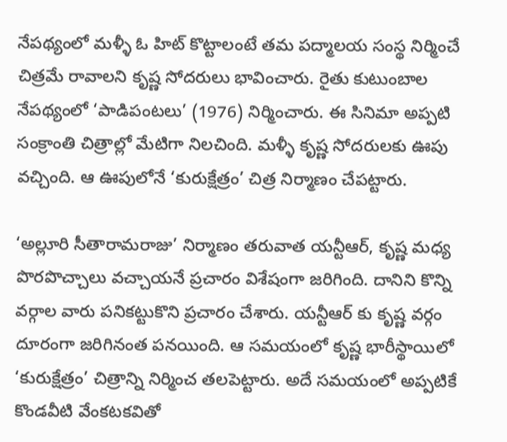నేపథ్యంలో మళ్ళీ ఓ హిట్ కొట్టాలంటే తమ పద్మాలయ సంస్థ నిర్మించే చిత్రమే రావాలని కృష్ణ సోదరులు భావించారు. రైతు కుటుంబాల నేపథ్యంలో ‘పాడిపంటలు’ (1976) నిర్మించారు. ఈ సినిమా అప్పటి సంక్రాంతి చిత్రాల్లో మేటిగా నిలచింది. మళ్ళీ కృష్ణ సోదరులకు ఊపు వచ్చింది. ఆ ఊపులోనే ‘కురుక్షేత్రం’ చిత్ర నిర్మాణం చేపట్టారు.

‘అల్లూరి సీతారామరాజు’ నిర్మాణం తరువాత యన్టీఆర్, కృష్ణ మధ్య పొరపొచ్చాలు వచ్చాయనే ప్రచారం విశేషంగా జరిగింది. దానిని కొన్ని వర్గాల వారు పనికట్టుకొని ప్రచారం చేశారు. యన్టీఆర్ కు కృష్ణ వర్గం దూరంగా జరిగినంత పనయింది. ఆ సమయంలో కృష్ణ భారీస్థాయిలో ‘కురుక్షేత్రం’ చిత్రాన్ని నిర్మించ తలపెట్టారు. అదే సమయంలో అప్పటికే కొండవీటి వేంకటకవితో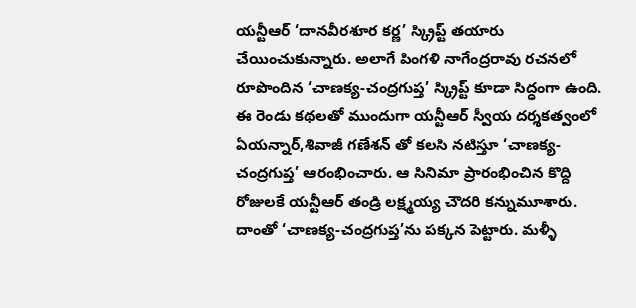యన్టీఆర్ ‘దానవీరశూర కర్ణ’ స్క్రిప్ట్ తయారు చేయించుకున్నారు. అలాగే పింగళి నాగేంద్రరావు రచనలో రూపొందిన ‘చాణక్య-చంద్రగుప్త’ స్క్రిప్ట్ కూడా సిద్ధంగా ఉంది. ఈ రెండు కథలతో ముందుగా యన్టీఆర్ స్వీయ దర్శకత్వంలో ఏయన్నార్,శివాజీ గణేశన్ తో కలసి నటిస్తూ ‘చాణక్య-చంద్రగుప్త’ ఆరంభించారు. ఆ సినిమా ప్రారంభించిన కొద్ది రోజులకే యన్టీఆర్ తండ్రి లక్ష్మయ్య చౌదరి కన్నుమూశారు. దాంతో ‘చాణక్య-చంద్రగుప్త’ను పక్కన పెట్టారు. మళ్ళీ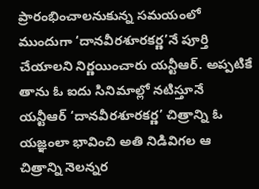ప్రారంభించాలనుకున్న సమయంలో ముందుగా ‘దానవీరశూరకర్ణ’నే పూర్తి చేయాలని నిర్ణయించారు యన్టీఆర్. అప్పటికే తాను ఓ ఐదు సినిమాల్లో నటిస్తూనే యన్టీఆర్ ‘దానవీరశూరకర్ణ’ చిత్రాన్ని ఓ యజ్ఞంలా భావించి అతి నిడివిగల ఆ చిత్రాన్ని నెలన్నర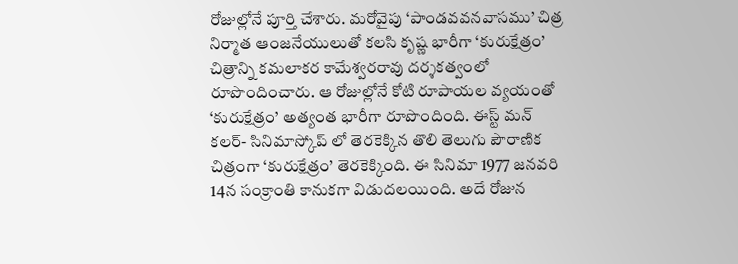రోజుల్లోనే పూర్తి చేశారు. మరోవైపు ‘పాండవవనవాసము’ చిత్ర నిర్మాత ఆంజనేయులుతో కలసి కృష్ణ భారీగా ‘కురుక్షేత్రం’ చిత్రాన్ని కమలాకర కామేశ్వరరావు దర్శకత్వంలో రూపొందించారు. ఆ రోజుల్లోనే కోటి రూపాయల వ్యయంతో ‘కురుక్షేత్రం’ అత్యంత భారీగా రూపొందింది. ఈస్ట్ మన్ కలర్- సినిమాస్కోప్ లో తెరకెక్కిన తొలి తెలుగు పౌరాణిక చిత్రంగా ‘కురుక్షేత్రం’ తెరకెక్కింది. ఈ సినిమా 1977 జనవరి 14న సంక్రాంతి కానుకగా విడుదలయింది. అదే రోజున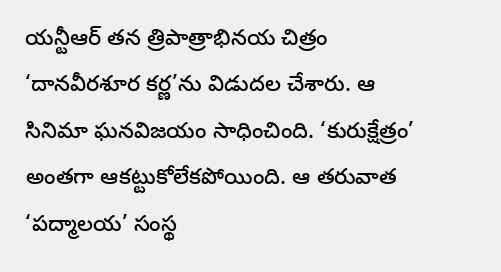యన్టీఆర్ తన త్రిపాత్రాభినయ చిత్రం ‘దానవీరశూర కర్ణ’ను విడుదల చేశారు. ఆ సినిమా ఘనవిజయం సాధించింది. ‘కురుక్షేత్రం’ అంతగా ఆకట్టుకోలేకపోయింది. ఆ తరువాత ‘పద్మాలయ’ సంస్థ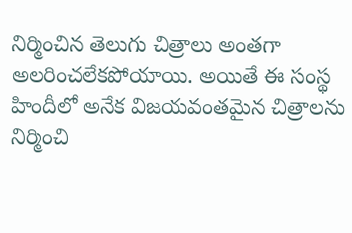నిర్మించిన తెలుగు చిత్రాలు అంతగా అలరించలేకపోయాయి. అయితే ఈ సంస్థ హిందీలో అనేక విజయవంతమైన చిత్రాలను నిర్మించి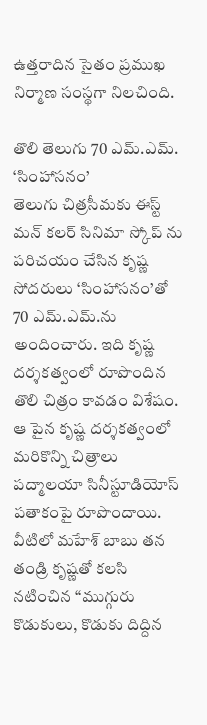ఉత్తరాదిన సైతం ప్రముఖ నిర్మాణ సంస్థగా నిలచింది.

తొలి తెలుగు 70 ఎమ్.ఎమ్. ‘సింహాసనం’
తెలుగు చిత్రసీమకు ఈస్ట్ మన్ కలర్ సినిమా స్కోప్ ను పరిచయం చేసిన కృష్ణ సోదరులు ‘సింహాసనం’తో 70 ఎమ్.ఎమ్.ను అందించారు. ఇది కృష్ణ దర్శకత్వంలో రూపొందిన తొలి చిత్రం కావడం విశేషం. ఆ పైన కృష్ణ దర్శకత్వంలో మరికొన్ని చిత్రాలు పద్మాలయా సినీస్టూడియోస్ పతాకంపై రూపొందాయి. వీటిలో మహేశ్ బాబు తన తండ్రి కృష్ణతో కలసి నటించిన “ముగ్గురు కొడుకులు, కొడుకు దిద్దిన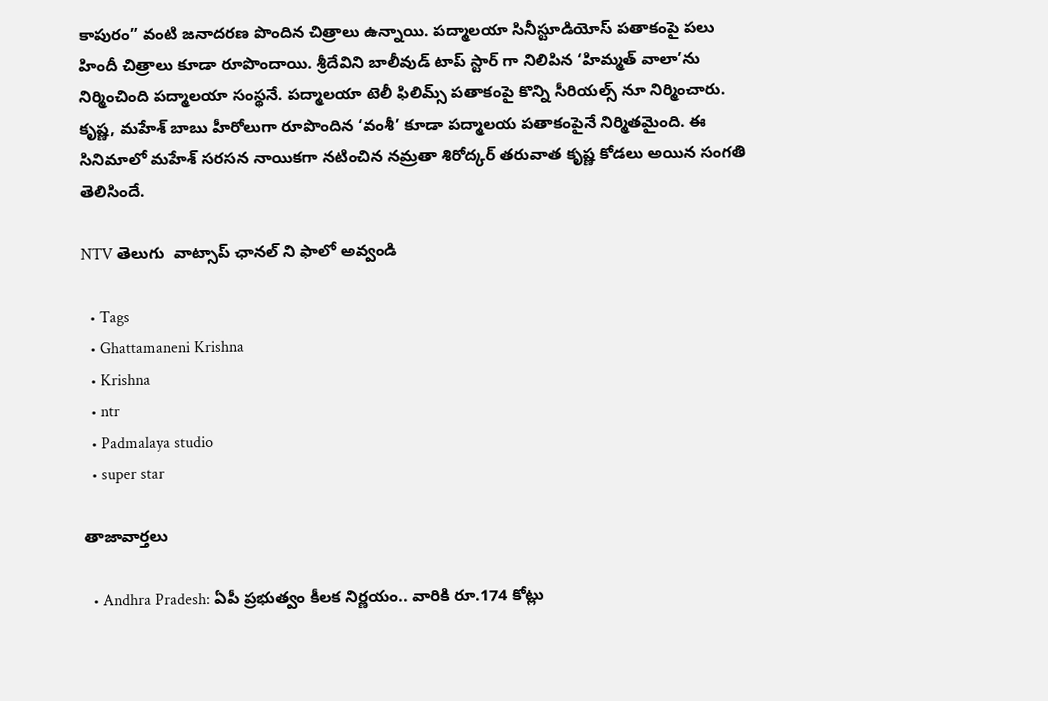కాపురం” వంటి జనాదరణ పొందిన చిత్రాలు ఉన్నాయి. పద్మాలయా సినీస్టూడియోస్ పతాకంపై పలు హిందీ చిత్రాలు కూడా రూపొందాయి. శ్రీదేవిని బాలీవుడ్ టాప్ స్టార్ గా నిలిపిన ‘హిమ్మత్ వాలా’ను నిర్మించింది పద్మాలయా సంస్థనే. పద్మాలయా టెలీ ఫిలిమ్స్ పతాకంపై కొన్ని సీరియల్స్ నూ నిర్మించారు. కృష్ణ, మహేశ్ బాబు హీరోలుగా రూపొందిన ‘వంశీ’ కూడా పద్మాలయ పతాకంపైనే నిర్మితమైంది. ఈ సినిమాలో మహేశ్ సరసన నాయికగా నటించిన నమ్రతా శిరోద్కర్ తరువాత కృష్ణ కోడలు అయిన సంగతి తెలిసిందే.

NTV తెలుగు  వాట్సాప్ ఛానల్ ని ఫాలో అవ్వండి

  • Tags
  • Ghattamaneni Krishna
  • Krishna
  • ntr
  • Padmalaya studio
  • super star

తాజావార్తలు

  • Andhra Pradesh: ఏపీ ప్రభుత్వం కీలక నిర్ణయం.. వారికి రూ.174 కోట్లు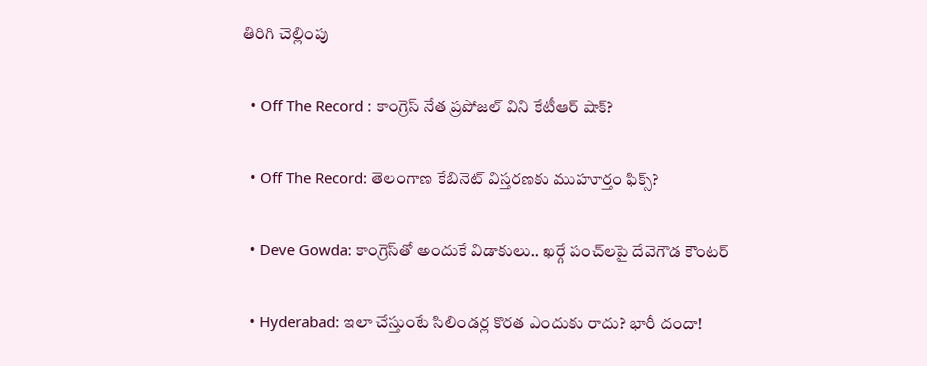తిరిగి చెల్లింపు

  • Off The Record : కాంగ్రెస్ నేత ప్రపోజల్ విని కేటీఆర్ షాక్?

  • Off The Record: తెలంగాణ కేబినెట్ విస్తరణకు ముహూర్తం ఫిక్స్?

  • Deve Gowda: కాంగ్రెస్‌తో అందుకే విడాకులు.. ఖర్గే పంచ్‌లపై దేవెగౌడ కౌంటర్

  • Hyderabad: ఇలా చేస్తుంటే సిలిండర్ల కొరత ఎందుకు రాదు? భారీ దందా!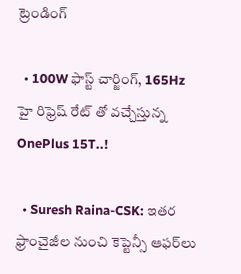ట్రెండింగ్‌

  • 100W ఫాస్ట్ చార్జింగ్, 165Hz హై రిఫ్రెష్ రేట్ తో వచ్చేస్తున్న OnePlus 15T..!

  • Suresh Raina-CSK: ఇతర ఫ్రాంచైజీల నుంచి కెప్టెన్సీ ఆఫర్‌లు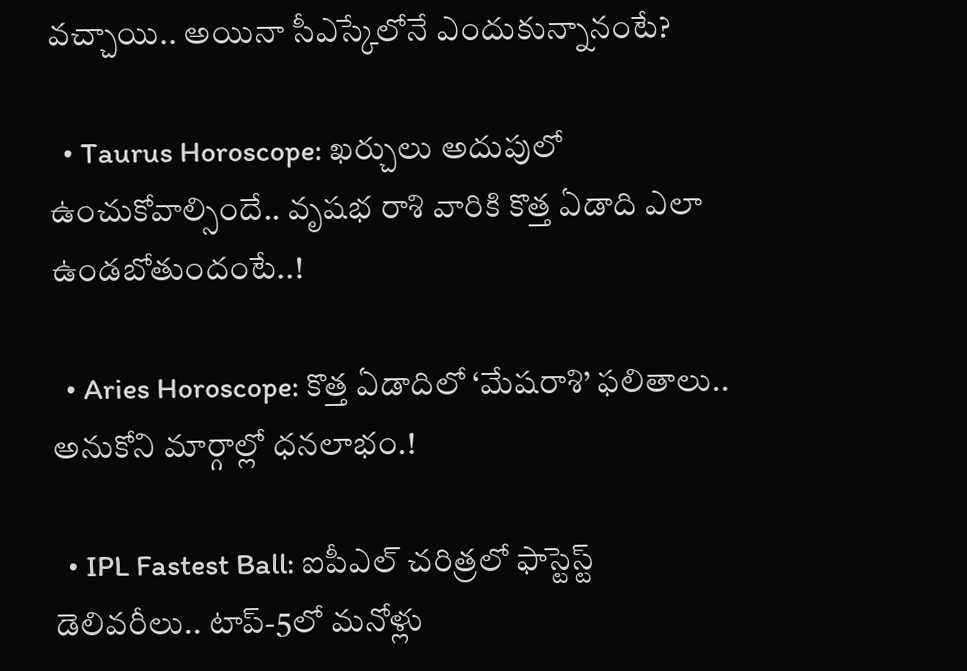వచ్చాయి.. అయినా సీఎస్కేలోనే ఎందుకున్నానంటే?

  • Taurus Horoscope: ఖర్చులు అదుపులో ఉంచుకోవాల్సిందే.. వృషభ రాశి వారికి కొత్త ఏడాది ఎలా ఉండబోతుందంటే..!

  • Aries Horoscope: కొత్త ఏడాదిలో ‘మేషరాశి’ ఫలితాలు.. అనుకోని మార్గాల్లో ధనలాభం.!

  • IPL Fastest Ball: ఐపీఎల్ చరిత్రలో ఫాస్టెస్ట్ డెలివరీలు.. టాప్-5లో మనోళ్లు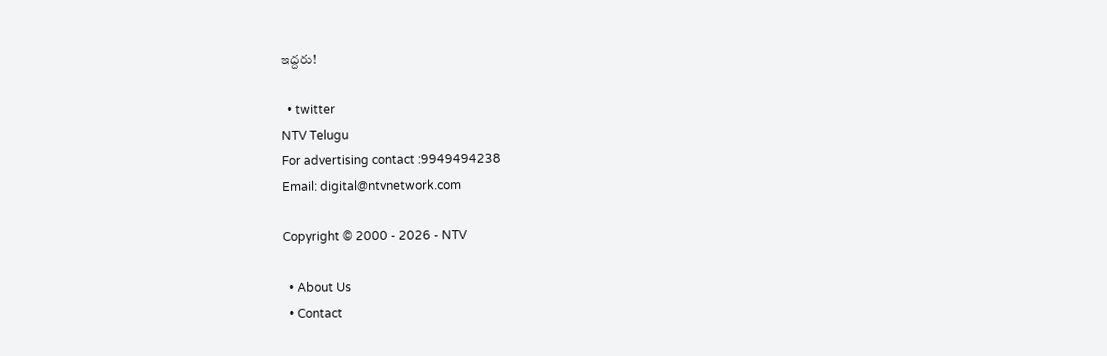ఇద్దరు!

  • twitter
NTV Telugu
For advertising contact :9949494238
Email: digital@ntvnetwork.com

Copyright © 2000 - 2026 - NTV

  • About Us
  • Contact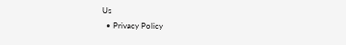Us
  • Privacy Policy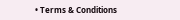• Terms & Conditions